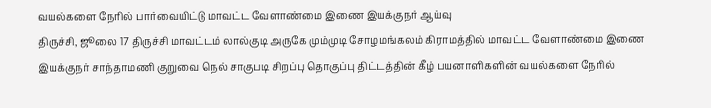வயல்களை நேரில் பார்வையிட்டு மாவட்ட வேளாண்மை இணை இயக்குநர் ஆய்வு
திருச்சி, ஜூலை 17 திருச்சி மாவட்டம் லால்குடி அருகே மும்முடி சோழமங்கலம் கிராமத்தில் மாவட்ட வேளாண்மை இணை இயக்குநர் சாந்தாமணி குறுவை நெல் சாகுபடி சிறப்பு தொகுப்பு திட்டத்தின் கீழ் பயனாளிகளின் வயல்களை நேரில்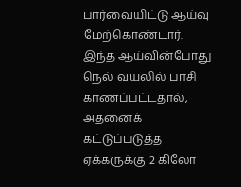பார்வையிட்டு ஆய்வு மேற்கொண்டார்.
இந்த ஆய்வின்போது நெல் வயலில் பாசி காணப்பட்டதால், அதனைக் கட்டுப்படுத்த ஏக்கருக்கு 2 கிலோ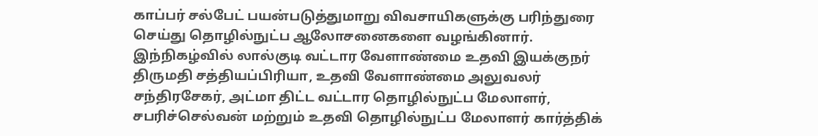காப்பர் சல்பேட் பயன்படுத்துமாறு விவசாயிகளுக்கு பரிந்துரை செய்து தொழில்நுட்ப ஆலோசனைகளை வழங்கினார்.
இந்நிகழ்வில் லால்குடி வட்டார வேளாண்மை உதவி இயக்குநர் திருமதி சத்தியப்பிரியா, உதவி வேளாண்மை அலுவலர் சந்திரசேகர், அட்மா திட்ட வட்டார தொழில்நுட்ப மேலாளர், சபரிச்செல்வன் மற்றும் உதவி தொழில்நுட்ப மேலாளர் கார்த்திக்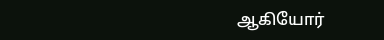ஆகியோர்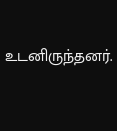உடனிருந்தனர்.